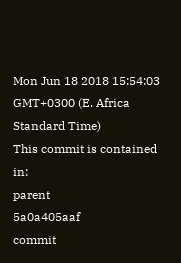Mon Jun 18 2018 15:54:03 GMT+0300 (E. Africa Standard Time)
This commit is contained in:
parent
5a0a405aaf
commit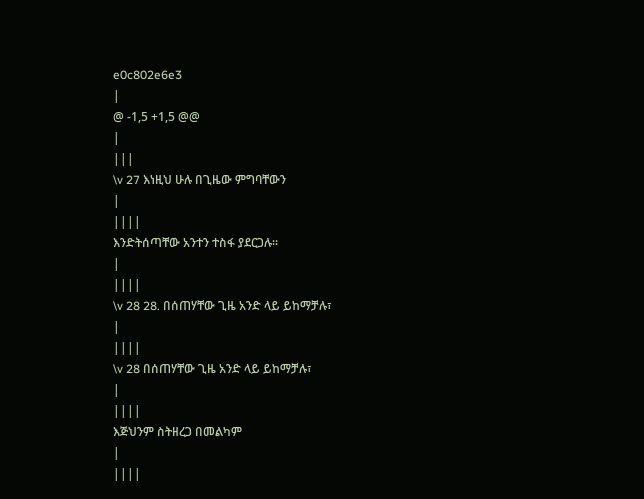e0c802e6e3
|
@ -1,5 +1,5 @@
|
|||
\v 27 እነዚህ ሁሉ በጊዜው ምግባቸውን
|
||||
እንድትሰጣቸው አንተን ተስፋ ያደርጋሉ፡፡
|
||||
\v 28 28. በሰጠሃቸው ጊዜ አንድ ላይ ይከማቻሉ፣
|
||||
\v 28 በሰጠሃቸው ጊዜ አንድ ላይ ይከማቻሉ፣
|
||||
እጅህንም ስትዘረጋ በመልካም
|
||||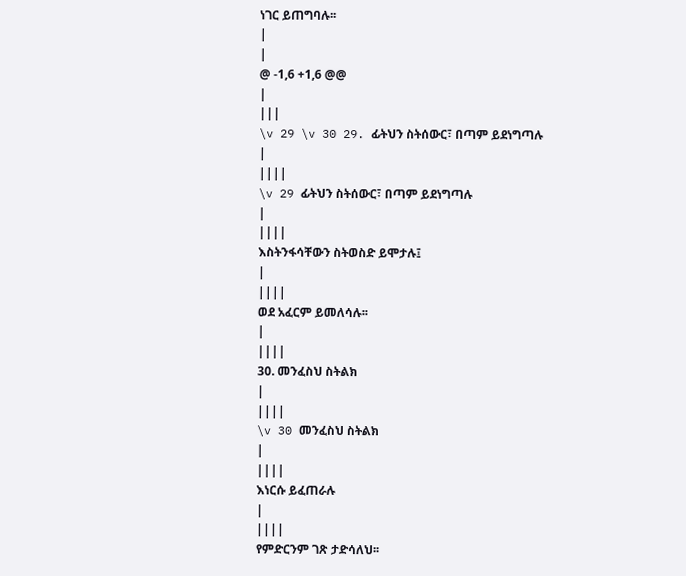ነገር ይጠግባሉ፡፡
|
|
@ -1,6 +1,6 @@
|
|||
\v 29 \v 30 29. ፊትህን ስትሰውር፣ በጣም ይደነግጣሉ
|
||||
\v 29 ፊትህን ስትሰውር፣ በጣም ይደነግጣሉ
|
||||
እስትንፋሳቸውን ስትወስድ ይሞታሉ፤
|
||||
ወደ አፈርም ይመለሳሉ፡፡
|
||||
30. መንፈስህ ስትልክ
|
||||
\v 30 መንፈስህ ስትልክ
|
||||
እነርሱ ይፈጠራሉ
|
||||
የምድርንም ገጽ ታድሳለህ፡፡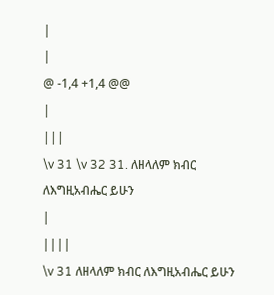|
|
@ -1,4 +1,4 @@
|
|||
\v 31 \v 32 31. ለዘላለም ክብር ለእግዚአብሔር ይሁን
|
||||
\v 31 ለዘላለም ክብር ለእግዚአብሔር ይሁን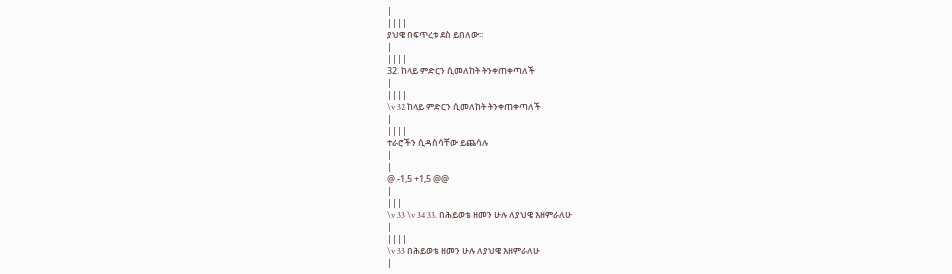|
||||
ያህዌ በፍጥረቱ ደስ ይበለው፡፡
|
||||
32. ከላይ ምድርን ሲመለከት ትንቀጠቀጣለች
|
||||
\v 32 ከላይ ምድርን ሲመለከት ትንቀጠቀጣለች
|
||||
ተራሮችን ሲዳስሳቸው ይጨሳሉ
|
|
@ -1,5 +1,5 @@
|
|||
\v 33 \v 34 33. በሕይወቴ ዘመን ሁሉ ለያህዌ እዘምራለሁ
|
||||
\v 33 በሕይወቴ ዘመን ሁሉ ለያህዌ እዘምራለሁ
|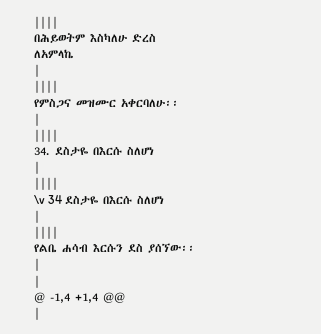||||
በሕይወትም እስካለሁ ድረስ ለአምላኬ
|
||||
የምስጋና መዝሙር አቀርባለሁ፡፡
|
||||
34. ደስታዬ በእርሱ ስለሆነ
|
||||
\v 34 ደስታዬ በእርሱ ስለሆነ
|
||||
የልቤ ሐሳብ እርሱን ደስ ያሰኘው፡፡
|
|
@ -1,4 +1,4 @@
|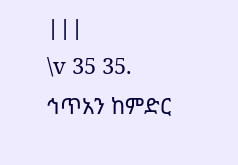|||
\v 35 35. ኅጥአን ከምድር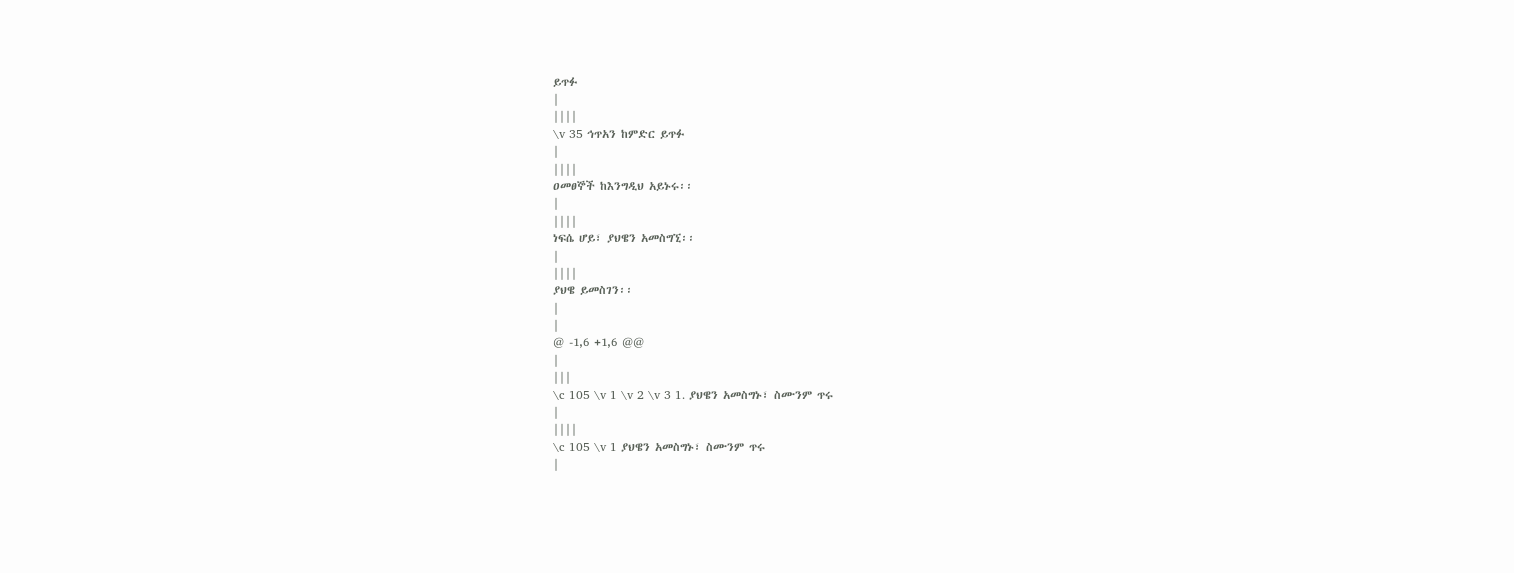ይጥፉ
|
||||
\v 35 ኅጥአን ከምድር ይጥፉ
|
||||
ዐመፀኞች ከእንግዲህ አይኑሩ፡፡
|
||||
ነፍሴ ሆይ፣ ያህዌን አመስግኚ፡፡
|
||||
ያህዌ ይመስገን፡፡
|
|
@ -1,6 +1,6 @@
|
|||
\c 105 \v 1 \v 2 \v 3 1. ያህዌን አመስግኑ፣ ስሙንም ጥሩ
|
||||
\c 105 \v 1 ያህዌን አመስግኑ፣ ስሙንም ጥሩ
|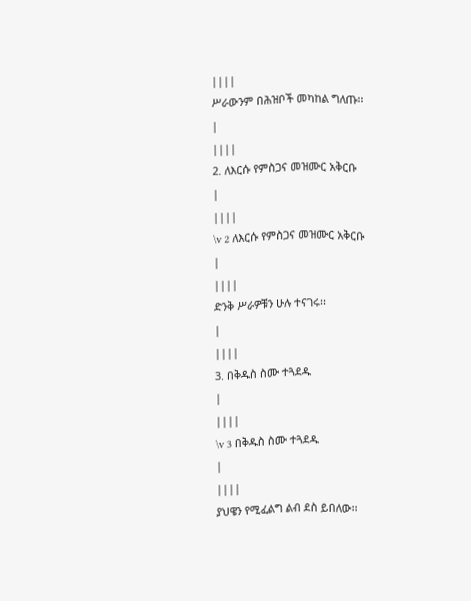||||
ሥራውንም በሕዝቦች መካከል ግለጡ፡፡
|
||||
2. ለእርሱ የምስጋና መዝሙር አቅርቡ
|
||||
\v 2 ለእርሱ የምስጋና መዝሙር አቅርቡ
|
||||
ድንቅ ሥራዎቹን ሁሉ ተናገሩ፡፡
|
||||
3. በቅዱስ ስሙ ተጓደዱ
|
||||
\v 3 በቅዱስ ስሙ ተጓደዱ
|
||||
ያህዌን የሚፈልግ ልብ ደስ ይበለው፡፡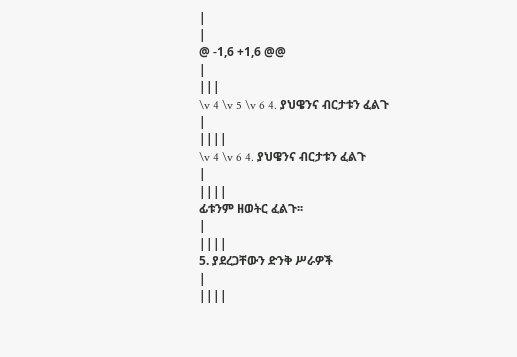|
|
@ -1,6 +1,6 @@
|
|||
\v 4 \v 5 \v 6 4. ያህዌንና ብርታቱን ፈልጉ
|
||||
\v 4 \v 6 4. ያህዌንና ብርታቱን ፈልጉ
|
||||
ፊቱንም ዘወትር ፈልጉ፡፡
|
||||
5. ያደረጋቸውን ድንቅ ሥራዎች
|
||||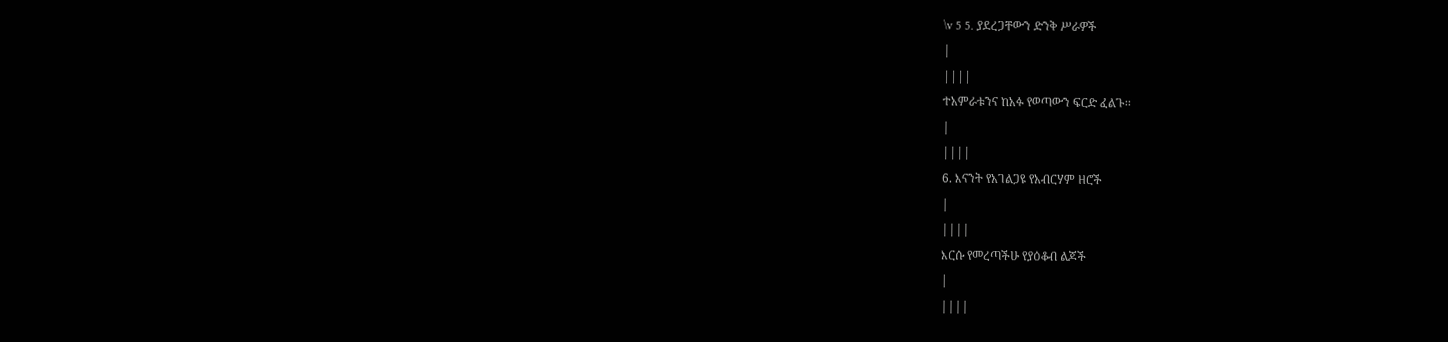\v 5 5. ያደረጋቸውን ድንቅ ሥራዎች
|
||||
ተአምራቱንና ከአፉ የወጣውን ፍርድ ፈልጉ፡፡
|
||||
6. እናንት የአገልጋዩ የአብርሃም ዘሮች
|
||||
እርሱ የመረጣችሁ የያዕቆብ ልጆች
|
||||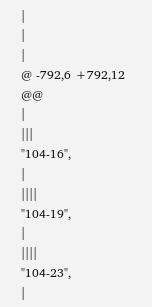|
|
|
@ -792,6 +792,12 @@
|
|||
"104-16",
|
||||
"104-19",
|
||||
"104-23",
|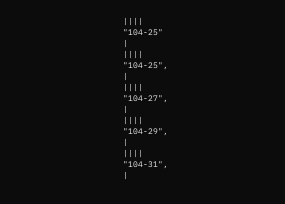||||
"104-25"
|
||||
"104-25",
|
||||
"104-27",
|
||||
"104-29",
|
||||
"104-31",
|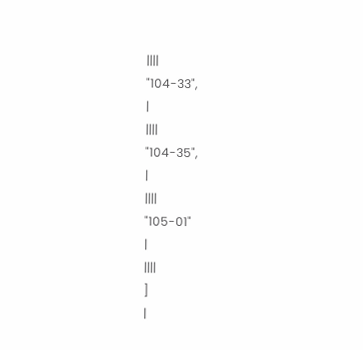||||
"104-33",
|
||||
"104-35",
|
||||
"105-01"
|
||||
]
|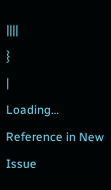||||
}
|
Loading…
Reference in New Issue